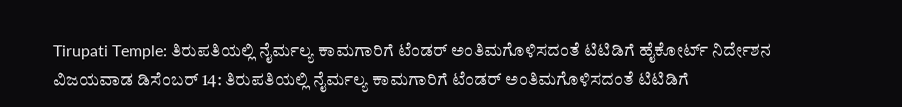Tirupati Temple: ತಿರುಪತಿಯಲ್ಲಿ ನೈರ್ಮಲ್ಯ ಕಾಮಗಾರಿಗೆ ಟೆಂಡರ್ ಅಂತಿಮಗೊಳಿಸದಂತೆ ಟಿಟಿಡಿಗೆ ಹೈಕೋರ್ಟ್ ನಿರ್ದೇಶನ
ವಿಜಯವಾಡ ಡಿಸೆಂಬರ್ 14: ತಿರುಪತಿಯಲ್ಲಿ ನೈರ್ಮಲ್ಯ ಕಾಮಗಾರಿಗೆ ಟೆಂಡರ್ ಅಂತಿಮಗೊಳಿಸದಂತೆ ಟಿಟಿಡಿಗೆ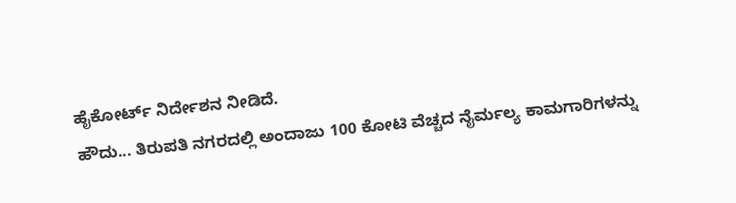ಹೈಕೋರ್ಟ್ ನಿರ್ದೇಶನ ನೀಡಿದೆ.
ಹೌದು... ತಿರುಪತಿ ನಗರದಲ್ಲಿ ಅಂದಾಜು 100 ಕೋಟಿ ವೆಚ್ಚದ ನೈರ್ಮಲ್ಯ ಕಾಮಗಾರಿಗಳನ್ನು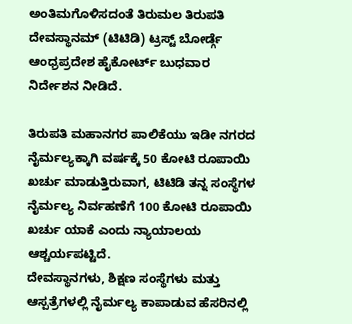ಅಂತಿಮಗೊಳಿಸದಂತೆ ತಿರುಮಲ ತಿರುಪತಿ ದೇವಸ್ಥಾನಮ್ (ಟಿಟಿಡಿ) ಟ್ರಸ್ಟ್ ಬೋರ್ಡ್ಗೆ ಆಂಧ್ರಪ್ರದೇಶ ಹೈಕೋರ್ಟ್ ಬುಧವಾರ ನಿರ್ದೇಶನ ನೀಡಿದೆ.

ತಿರುಪತಿ ಮಹಾನಗರ ಪಾಲಿಕೆಯು ಇಡೀ ನಗರದ ನೈರ್ಮಲ್ಯಕ್ಕಾಗಿ ವರ್ಷಕ್ಕೆ 50 ಕೋಟಿ ರೂಪಾಯಿ ಖರ್ಚು ಮಾಡುತ್ತಿರುವಾಗ, ಟಿಟಿಡಿ ತನ್ನ ಸಂಸ್ಥೆಗಳ ನೈರ್ಮಲ್ಯ ನಿರ್ವಹಣೆಗೆ 100 ಕೋಟಿ ರೂಪಾಯಿ ಖರ್ಚು ಯಾಕೆ ಎಂದು ನ್ಯಾಯಾಲಯ ಆಶ್ಚರ್ಯಪಟ್ಟಿದೆ.
ದೇವಸ್ಥಾನಗಳು, ಶಿಕ್ಷಣ ಸಂಸ್ಥೆಗಳು ಮತ್ತು ಆಸ್ಪತ್ರೆಗಳಲ್ಲಿ ನೈರ್ಮಲ್ಯ ಕಾಪಾಡುವ ಹೆಸರಿನಲ್ಲಿ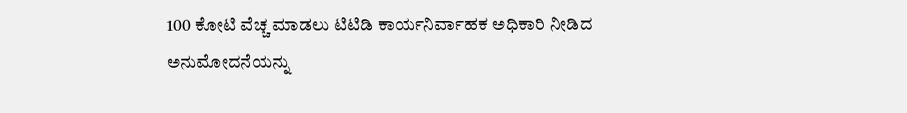100 ಕೋಟಿ ವೆಚ್ಚ ಮಾಡಲು ಟಿಟಿಡಿ ಕಾರ್ಯನಿರ್ವಾಹಕ ಅಧಿಕಾರಿ ನೀಡಿದ ಅನುಮೋದನೆಯನ್ನು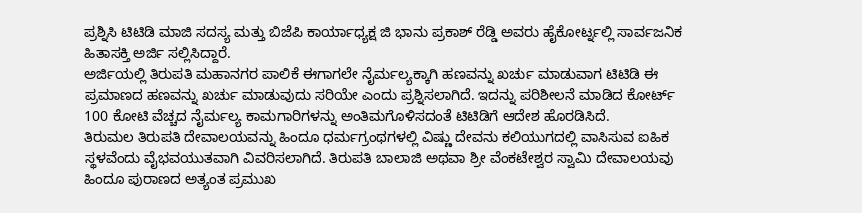ಪ್ರಶ್ನಿಸಿ ಟಿಟಿಡಿ ಮಾಜಿ ಸದಸ್ಯ ಮತ್ತು ಬಿಜೆಪಿ ಕಾರ್ಯಾಧ್ಯಕ್ಷ ಜಿ ಭಾನು ಪ್ರಕಾಶ್ ರೆಡ್ಡಿ ಅವರು ಹೈಕೋರ್ಟ್ನಲ್ಲಿ ಸಾರ್ವಜನಿಕ ಹಿತಾಸಕ್ತಿ ಅರ್ಜಿ ಸಲ್ಲಿಸಿದ್ದಾರೆ.
ಅರ್ಜಿಯಲ್ಲಿ ತಿರುಪತಿ ಮಹಾನಗರ ಪಾಲಿಕೆ ಈಗಾಗಲೇ ನೈರ್ಮಲ್ಯಕ್ಕಾಗಿ ಹಣವನ್ನು ಖರ್ಚು ಮಾಡುವಾಗ ಟಿಟಿಡಿ ಈ ಪ್ರಮಾಣದ ಹಣವನ್ನು ಖರ್ಚು ಮಾಡುವುದು ಸರಿಯೇ ಎಂದು ಪ್ರಶ್ನಿಸಲಾಗಿದೆ. ಇದನ್ನು ಪರಿಶೀಲನೆ ಮಾಡಿದ ಕೋರ್ಟ್ 100 ಕೋಟಿ ವೆಚ್ಚದ ನೈರ್ಮಲ್ಯ ಕಾಮಗಾರಿಗಳನ್ನು ಅಂತಿಮಗೊಳಿಸದಂತೆ ಟಿಟಿಡಿಗೆ ಆದೇಶ ಹೊರಡಿಸಿದೆ.
ತಿರುಮಲ ತಿರುಪತಿ ದೇವಾಲಯವನ್ನು ಹಿಂದೂ ಧರ್ಮಗ್ರಂಥಗಳಲ್ಲಿ ವಿಷ್ಣು ದೇವನು ಕಲಿಯುಗದಲ್ಲಿ ವಾಸಿಸುವ ಐಹಿಕ ಸ್ಥಳವೆಂದು ವೈಭವಯುತವಾಗಿ ವಿವರಿಸಲಾಗಿದೆ. ತಿರುಪತಿ ಬಾಲಾಜಿ ಅಥವಾ ಶ್ರೀ ವೆಂಕಟೇಶ್ವರ ಸ್ವಾಮಿ ದೇವಾಲಯವು ಹಿಂದೂ ಪುರಾಣದ ಅತ್ಯಂತ ಪ್ರಮುಖ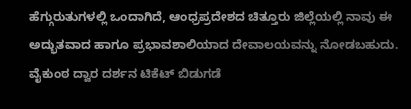ಹೆಗ್ಗುರುತುಗಳಲ್ಲಿ ಒಂದಾಗಿದೆ, ಆಂಧ್ರಪ್ರದೇಶದ ಚಿತ್ತೂರು ಜಿಲ್ಲೆಯಲ್ಲಿ ನಾವು ಈ ಅದ್ಭುತವಾದ ಹಾಗೂ ಪ್ರಭಾವಶಾಲಿಯಾದ ದೇವಾಲಯವನ್ನು ನೋಡಬಹುದು.
ವೈಕುಂಠ ದ್ವಾರ ದರ್ಶನ ಟಿಕೆಟ್ ಬಿಡುಗಡೆ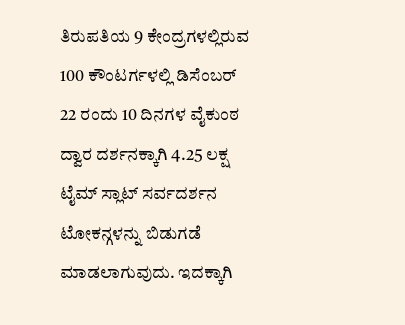ತಿರುಪತಿಯ 9 ಕೇಂದ್ರಗಳಲ್ಲಿರುವ 100 ಕೌಂಟರ್ಗಳಲ್ಲಿ ಡಿಸೆಂಬರ್ 22 ರಂದು 10 ದಿನಗಳ ವೈಕುಂಠ ದ್ವಾರ ದರ್ಶನಕ್ಕಾಗಿ 4.25 ಲಕ್ಷ ಟೈಮ್ ಸ್ಲಾಟ್ ಸರ್ವದರ್ಶನ ಟೋಕನ್ಗಳನ್ನು ಬಿಡುಗಡೆ ಮಾಡಲಾಗುವುದು. ಇದಕ್ಕಾಗಿ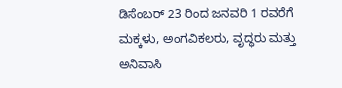ಡಿಸೆಂಬರ್ 23 ರಿಂದ ಜನವರಿ 1 ರವರೆಗೆ ಮಕ್ಕಳು, ಅಂಗವಿಕಲರು, ವೃದ್ಧರು ಮತ್ತು ಅನಿವಾಸಿ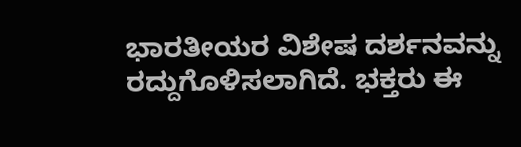ಭಾರತೀಯರ ವಿಶೇಷ ದರ್ಶನವನ್ನು ರದ್ದುಗೊಳಿಸಲಾಗಿದೆ. ಭಕ್ತರು ಈ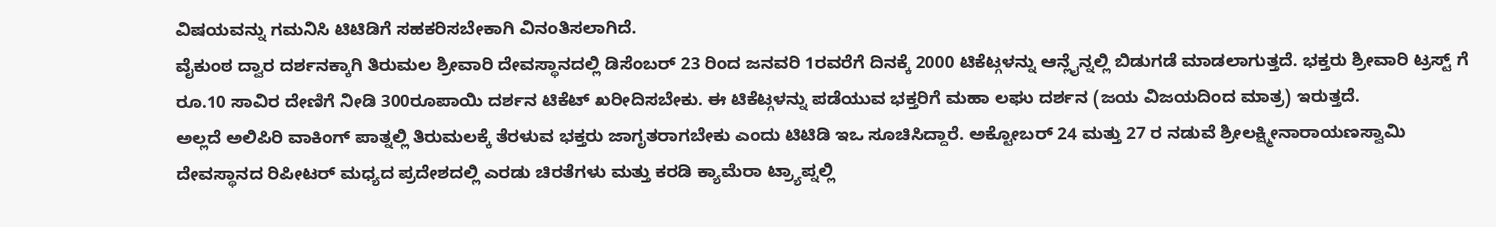ವಿಷಯವನ್ನು ಗಮನಿಸಿ ಟಿಟಿಡಿಗೆ ಸಹಕರಿಸಬೇಕಾಗಿ ವಿನಂತಿಸಲಾಗಿದೆ.
ವೈಕುಂಠ ದ್ವಾರ ದರ್ಶನಕ್ಕಾಗಿ ತಿರುಮಲ ಶ್ರೀವಾರಿ ದೇವಸ್ಥಾನದಲ್ಲಿ ಡಿಸೆಂಬರ್ 23 ರಿಂದ ಜನವರಿ 1ರವರೆಗೆ ದಿನಕ್ಕೆ 2000 ಟಿಕೆಟ್ಗಳನ್ನು ಆನ್ಲೈನ್ನಲ್ಲಿ ಬಿಡುಗಡೆ ಮಾಡಲಾಗುತ್ತದೆ. ಭಕ್ತರು ಶ್ರೀವಾರಿ ಟ್ರಸ್ಟ್ ಗೆ ರೂ.10 ಸಾವಿರ ದೇಣಿಗೆ ನೀಡಿ 300ರೂಪಾಯಿ ದರ್ಶನ ಟಿಕೆಟ್ ಖರೀದಿಸಬೇಕು. ಈ ಟಿಕೆಟ್ಗಳನ್ನು ಪಡೆಯುವ ಭಕ್ತರಿಗೆ ಮಹಾ ಲಘು ದರ್ಶನ (ಜಯ ವಿಜಯದಿಂದ ಮಾತ್ರ) ಇರುತ್ತದೆ.
ಅಲ್ಲದೆ ಅಲಿಪಿರಿ ವಾಕಿಂಗ್ ಪಾತ್ನಲ್ಲಿ ತಿರುಮಲಕ್ಕೆ ತೆರಳುವ ಭಕ್ತರು ಜಾಗೃತರಾಗಬೇಕು ಎಂದು ಟಿಟಿಡಿ ಇಒ ಸೂಚಿಸಿದ್ದಾರೆ. ಅಕ್ಟೋಬರ್ 24 ಮತ್ತು 27 ರ ನಡುವೆ ಶ್ರೀಲಕ್ಷ್ಮೀನಾರಾಯಣಸ್ವಾಮಿ ದೇವಸ್ಥಾನದ ರಿಪೀಟರ್ ಮಧ್ಯದ ಪ್ರದೇಶದಲ್ಲಿ ಎರಡು ಚಿರತೆಗಳು ಮತ್ತು ಕರಡಿ ಕ್ಯಾಮೆರಾ ಟ್ರ್ಯಾಪ್ನಲ್ಲಿ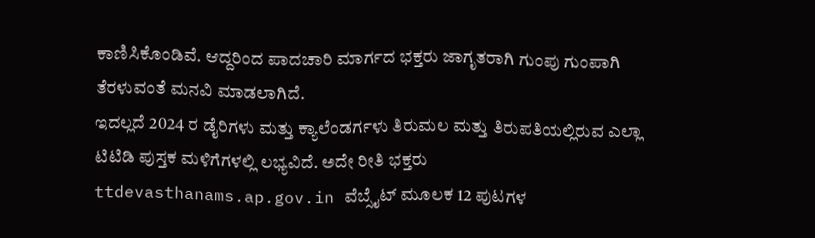ಕಾಣಿಸಿಕೊಂಡಿವೆ. ಆದ್ದರಿಂದ ಪಾದಚಾರಿ ಮಾರ್ಗದ ಭಕ್ತರು ಜಾಗೃತರಾಗಿ ಗುಂಪು ಗುಂಪಾಗಿ ತೆರಳುವಂತೆ ಮನವಿ ಮಾಡಲಾಗಿದೆ.
ಇದಲ್ಲದೆ 2024 ರ ಡೈರಿಗಳು ಮತ್ತು ಕ್ಯಾಲೆಂಡರ್ಗಳು ತಿರುಮಲ ಮತ್ತು ತಿರುಪತಿಯಲ್ಲಿರುವ ಎಲ್ಲಾ ಟಿಟಿಡಿ ಪುಸ್ತಕ ಮಳಿಗೆಗಳಲ್ಲಿ ಲಭ್ಯವಿದೆ. ಅದೇ ರೀತಿ ಭಕ್ತರು ttdevasthanams.ap.gov.in ವೆಬ್ಸೈಟ್ ಮೂಲಕ 12 ಪುಟಗಳ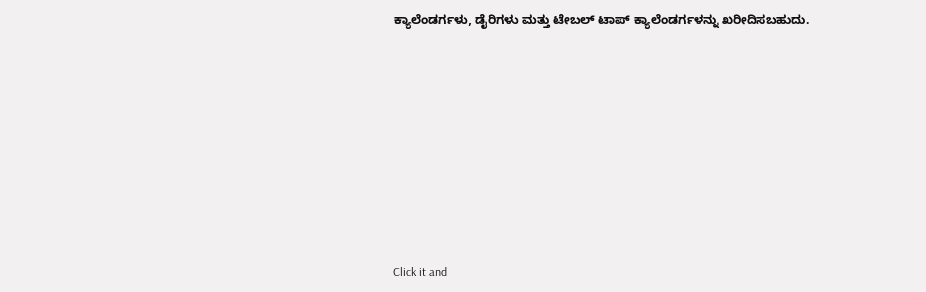ಕ್ಯಾಲೆಂಡರ್ಗಳು, ಡೈರಿಗಳು ಮತ್ತು ಟೇಬಲ್ ಟಾಪ್ ಕ್ಯಾಲೆಂಡರ್ಗಳನ್ನು ಖರೀದಿಸಬಹುದು.












Click it and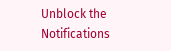Unblock the Notifications